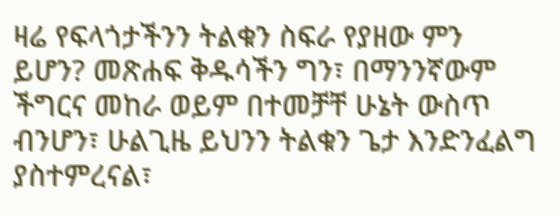ዛሬ የፍላጎታችንን ትልቁን ስፍራ የያዘው ምን ይሆን? መጽሐፍ ቅዱሳችን ግን፣ በማንንኛውም ችግርና መከራ ወይም በተመቻቸ ሁኔት ውስጥ ብንሆን፣ ሁልጊዜ ይህንን ትልቁን ጌታ እንድንፈልግ ያስተምረናል፣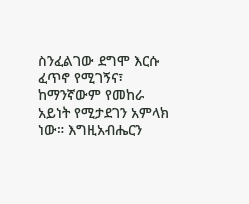ስንፈልገው ደግሞ እርሱ ፈጥኖ የሚገኝና፣ ከማንኛውም የመከራ አይነት የሚታደገን አምላክ ነው። እግዚአብሔርን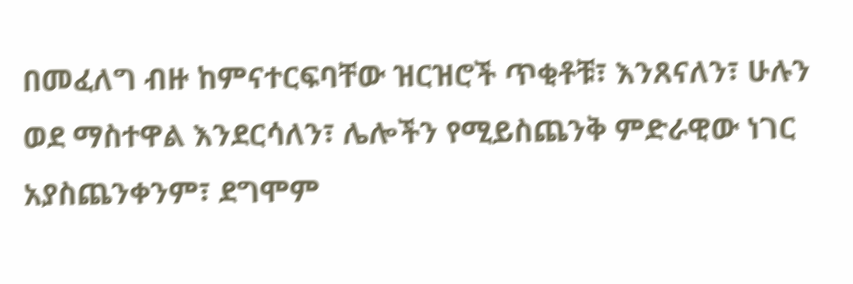በመፈለግ ብዙ ከምናተርፍባቸው ዝርዝሮች ጥቂቶቹ፣ እንጸናለን፣ ሁሉን ወደ ማስተዋል እንደርሳለን፣ ሌሎችን የሚይስጨንቅ ምድራዊው ነገር አያስጨንቀንም፣ ደግሞም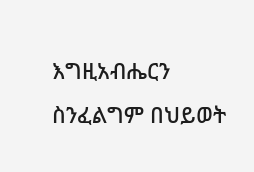እግዚአብሔርን ስንፈልግም በህይወት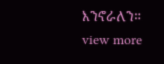እንኖራለን።
view more